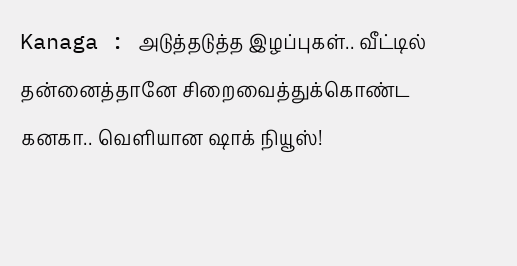Kanaga : அடுத்தடுத்த இழப்புகள்.. வீட்டில் தன்னைத்தானே சிறைவைத்துக்கொண்ட கனகா.. வெளியான ஷாக் நியூஸ்!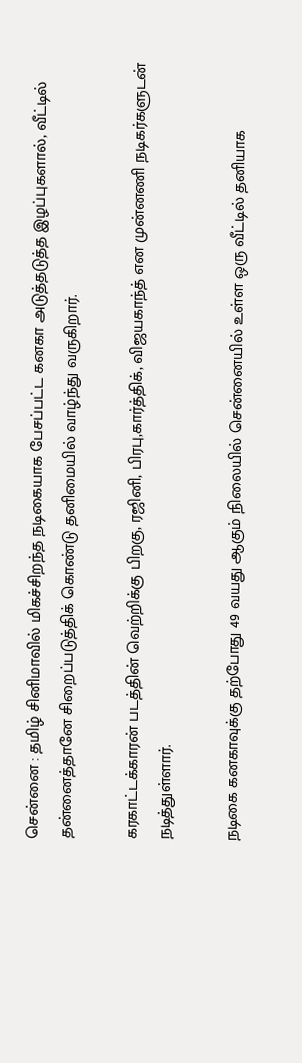சென்னை : தமிழ் சினிமாவில் மிகச்சிறந்த நடிகையாக பேசப்பட்ட கனகா அடுத்தடுத்த இழப்புகளால், வீட்டில் தன்னைத்தானே சிறைப்படுத்திக் கொண்டு தனிமையில் வாழ்ந்து வருகிறார்.

கரகாட்டக்காரன் படத்தின் வெற்றிக்கு பிறகு, ரஜினி, பிரபு,கார்த்திக், விஜயகாந்த் என முன்னணி நடிகர்களுடன் நடித்துள்ளார்.

நடிகை கனகாவுக்கு தற்போது 49 வயது ஆகும் நிலையில் சென்னையில் உள்ள ஒரு வீட்டில் தனியாக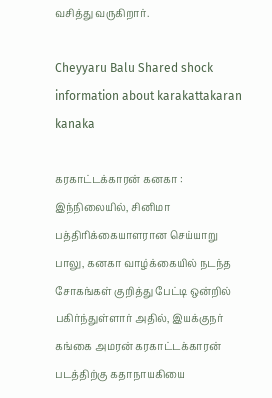வசித்து வருகிறார்.

Cheyyaru Balu Shared shock information about karakattakaran kanaka

கரகாட்டக்காரன் கனகா : இந்நிலையில், சினிமா பத்திரிக்கையாளரான செய்யாறு பாலு, கனகா வாழ்க்கையில் நடந்த சோகங்கள் குறித்து பேட்டி ஒன்றில் பகிர்ந்துள்ளார் அதில், இயக்குநர் கங்கை அமரன் கரகாட்டக்காரன் படத்திற்கு கதாநாயகியை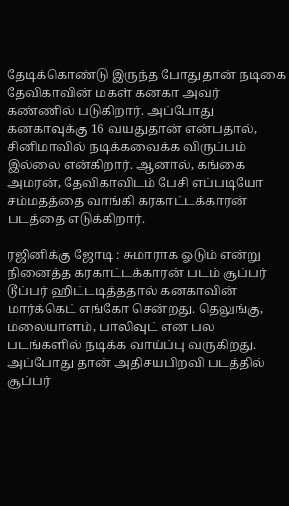தேடிக்கொண்டு இருந்த போதுதான் நடிகை தேவிகாவின் மகள் கனகா அவர் கண்ணில் படுகிறார். அப்போது கனகாவுக்கு 16 வயதுதான் என்பதால், சினிமாவில் நடிக்கவைக்க விருப்பம் இல்லை என்கிறார். ஆனால், கங்கை அமரன், தேவிகாவிடம் பேசி எப்படியோ சம்மதத்தை வாங்கி கரகாட்டக்காரன் படத்தை எடுக்கிறார்.

ரஜினிக்கு ஜோடி : சுமாராக ஓடும் என்று நினைத்த கரகாட்டக்காரன் படம் சூப்பர் டூப்பர் ஹிட்டடித்ததால் கனகாவின் மார்க்கெட் எங்கோ சென்றது. தெலுங்கு, மலையாளம், பாலிவுட் என பல படங்களில் நடிக்க வாய்ப்பு வருகிறது. அப்போது தான் அதிசயபிறவி படத்தில் சூப்பர்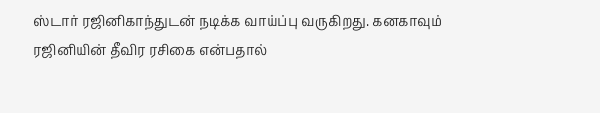ஸ்டார் ரஜினிகாந்துடன் நடிக்க வாய்ப்பு வருகிறது. கனகாவும் ரஜினியின் தீவிர ரசிகை என்பதால்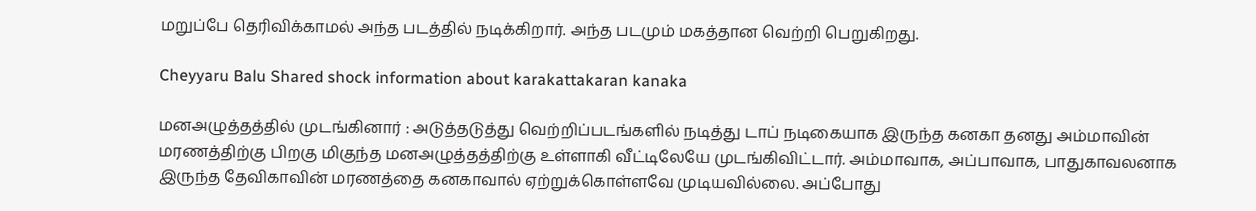மறுப்பே தெரிவிக்காமல் அந்த படத்தில் நடிக்கிறார். அந்த படமும் மகத்தான வெற்றி பெறுகிறது.

Cheyyaru Balu Shared shock information about karakattakaran kanaka

மனஅழுத்தத்தில் முடங்கினார் : அடுத்தடுத்து வெற்றிப்படங்களில் நடித்து டாப் நடிகையாக இருந்த கனகா தனது அம்மாவின் மரணத்திற்கு பிறகு மிகுந்த மனஅழுத்தத்திற்கு உள்ளாகி வீட்டிலேயே முடங்கிவிட்டார். அம்மாவாக, அப்பாவாக, பாதுகாவலனாக இருந்த தேவிகாவின் மரணத்தை கனகாவால் ஏற்றுக்கொள்ளவே முடியவில்லை. அப்போது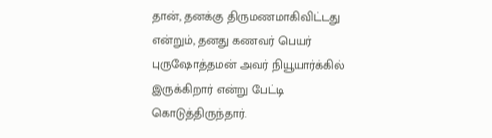தான், தனக்கு திருமணமாகிவிட்டது என்றும், தனது கணவர் பெயர் புருஷோத்தமன் அவர் நியூயார்க்கில் இருக்கிறார் என்று பேட்டி கொடுத்திருந்தார்.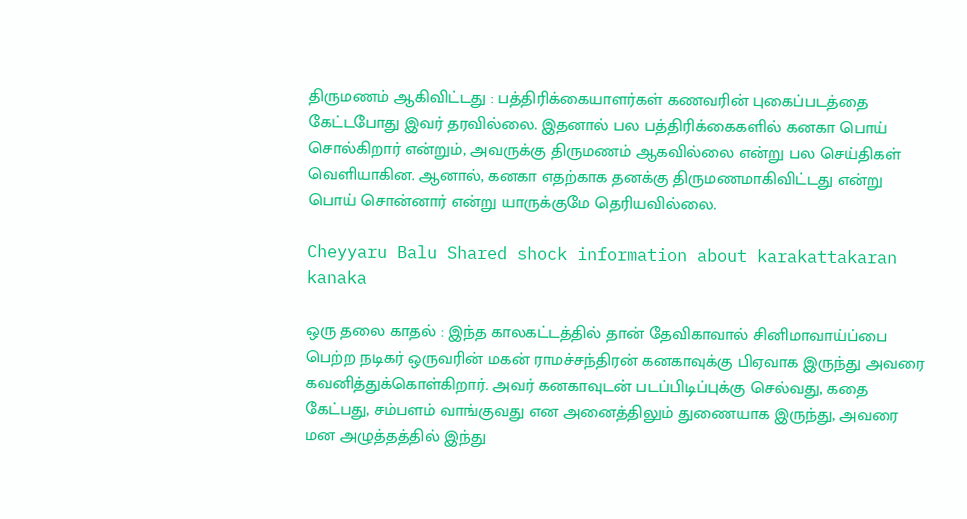திருமணம் ஆகிவிட்டது : பத்திரிக்கையாளர்கள் கணவரின் புகைப்படத்தை கேட்டபோது இவர் தரவில்லை. இதனால் பல பத்திரிக்கைகளில் கனகா பொய் சொல்கிறார் என்றும், அவருக்கு திருமணம் ஆகவில்லை என்று பல செய்திகள் வெளியாகின. ஆனால், கனகா எதற்காக தனக்கு திருமணமாகிவிட்டது என்று பொய் சொன்னார் என்று யாருக்குமே தெரியவில்லை.

Cheyyaru Balu Shared shock information about karakattakaran kanaka

ஒரு தலை காதல் : இந்த காலகட்டத்தில் தான் தேவிகாவால் சினிமாவாய்ப்பை பெற்ற நடிகர் ஒருவரின் மகன் ராமச்சந்திரன் கனகாவுக்கு பிஏவாக இருந்து அவரை கவனித்துக்கொள்கிறார். அவர் கனகாவுடன் படப்பிடிப்புக்கு செல்வது, கதை கேட்பது, சம்பளம் வாங்குவது என அனைத்திலும் துணையாக இருந்து, அவரை மன அழுத்தத்தில் இந்து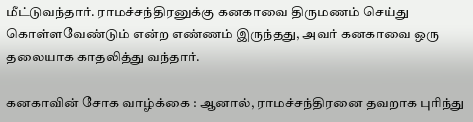மீட்டுவந்தார். ராமச்சந்திரனுக்கு கனகாவை திருமணம் செய்து கொள்ளவேண்டும் என்ற எண்ணம் இருந்தது, அவர் கனகாவை ஒரு தலையாக காதலித்து வந்தார்.

கனகாவின் சோக வாழ்க்கை : ஆனால், ராமச்சந்திரனை தவறாக புரிந்து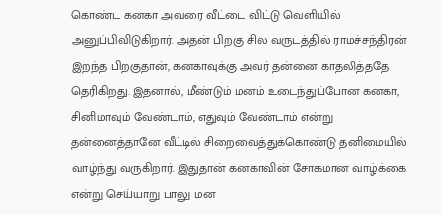கொண்ட கனகா அவரை வீட்டை விட்டு வெளியில் அனுப்பிவிடுகிறார். அதன் பிறகு சில வருடத்தில் ராமச்சந்திரன் இறந்த பிறகுதான், கனகாவுக்கு அவர் தன்னை காதலித்ததே தெரிகிறது. இதனால், மீண்டும் மனம் உடைந்துப்போன கனகா, சினிமாவும் வேண்டாம், எதுவும் வேண்டாம் என்று தன்னைத்தானே வீட்டில் சிறைவைத்துக்கொண்டு தனிமையில் வாழ்ந்து வருகிறார். இதுதான் கனகாவின் சோகமான வாழ்க்கை என்று செய்யாறு பாலு மன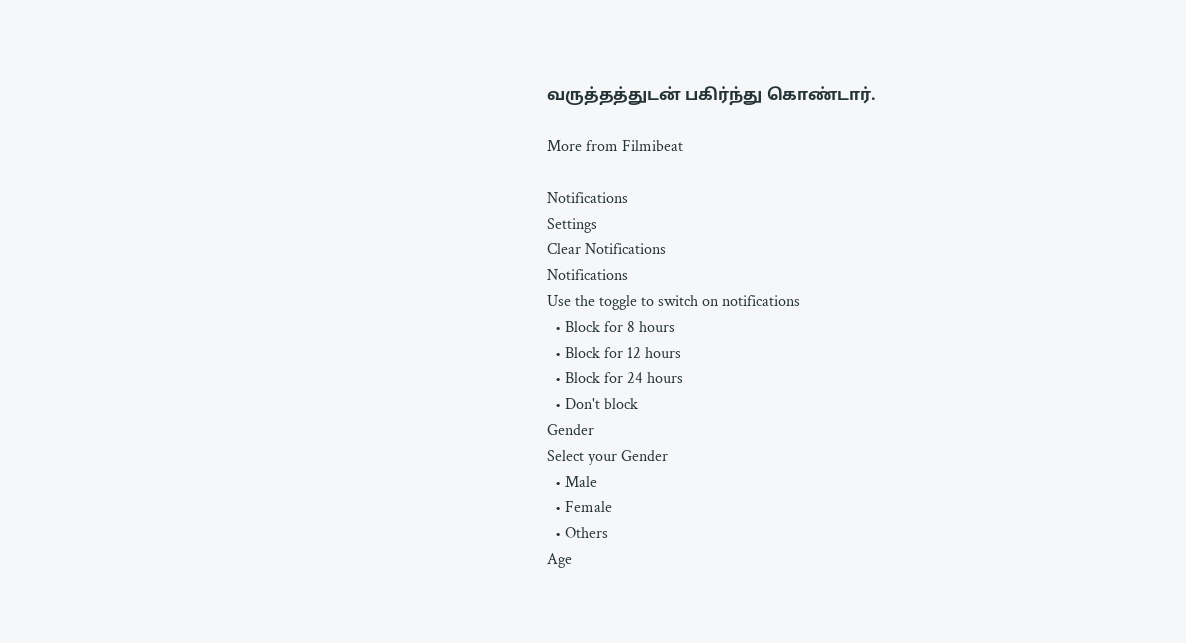வருத்தத்துடன் பகிர்ந்து கொண்டார்.

More from Filmibeat

Notifications
Settings
Clear Notifications
Notifications
Use the toggle to switch on notifications
  • Block for 8 hours
  • Block for 12 hours
  • Block for 24 hours
  • Don't block
Gender
Select your Gender
  • Male
  • Female
  • Others
Age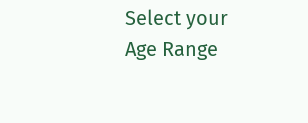Select your Age Range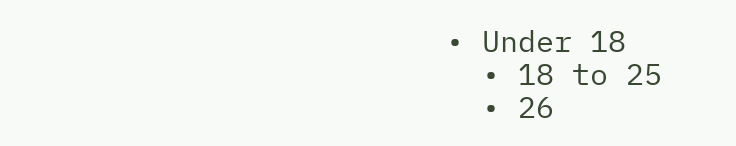• Under 18
  • 18 to 25
  • 26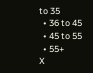to 35
  • 36 to 45
  • 45 to 55
  • 55+
X